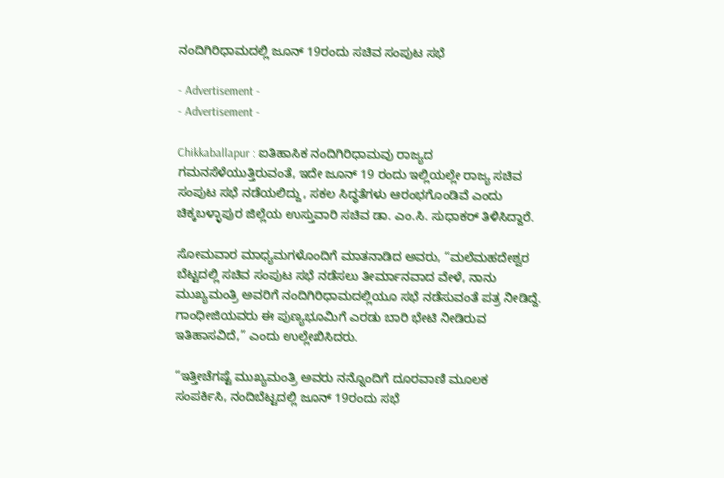ನಂದಿಗಿರಿಧಾಮದಲ್ಲಿ ಜೂನ್ 19ರಂದು ಸಚಿವ ಸಂಪುಟ ಸಭೆ

- Advertisement -
- Advertisement -

Chikkaballapur : ಐತಿಹಾಸಿಕ ನಂದಿಗಿರಿಧಾಮವು ರಾಜ್ಯದ ಗಮನಸೆಳೆಯುತ್ತಿರುವಂತೆ, ಇದೇ ಜೂನ್ 19 ರಂದು ಇಲ್ಲಿಯಲ್ಲೇ ರಾಜ್ಯ ಸಚಿವ ಸಂಪುಟ ಸಭೆ ನಡೆಯಲಿದ್ದು, ಸಕಲ ಸಿದ್ಧತೆಗಳು ಆರಂಭಗೊಂಡಿವೆ ಎಂದು ಚಿಕ್ಕಬಳ್ಳಾಪುರ ಜಿಲ್ಲೆಯ ಉಸ್ತುವಾರಿ ಸಚಿವ ಡಾ. ಎಂ.ಸಿ. ಸುಧಾಕರ್ ತಿಳಿಸಿದ್ದಾರೆ.

ಸೋಮವಾರ ಮಾಧ್ಯಮಗಳೊಂದಿಗೆ ಮಾತನಾಡಿದ ಅವರು, “ಮಲೆಮಹದೇಶ್ವರ ಬೆಟ್ಟದಲ್ಲಿ ಸಚಿವ ಸಂಪುಟ ಸಭೆ ನಡೆಸಲು ತೀರ್ಮಾನವಾದ ವೇಳೆ, ನಾನು ಮುಖ್ಯಮಂತ್ರಿ ಅವರಿಗೆ ನಂದಿಗಿರಿಧಾಮದಲ್ಲಿಯೂ ಸಭೆ ನಡೆಸುವಂತೆ ಪತ್ರ ನೀಡಿದ್ದೆ. ಗಾಂಧೀಜಿಯವರು ಈ ಪುಣ್ಯಭೂಮಿಗೆ ಎರಡು ಬಾರಿ ಭೇಟಿ ನೀಡಿರುವ ಇತಿಹಾಸವಿದೆ,” ಎಂದು ಉಲ್ಲೇಖಿಸಿದರು.

“ಇತ್ತೀಚೆಗಷ್ಟೆ ಮುಖ್ಯಮಂತ್ರಿ ಅವರು ನನ್ನೊಂದಿಗೆ ದೂರವಾಣಿ ಮೂಲಕ ಸಂಪರ್ಕಿಸಿ, ನಂದಿಬೆಟ್ಟದಲ್ಲಿ ಜೂನ್ 19ರಂದು ಸಭೆ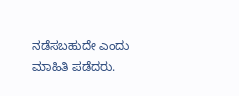ನಡೆಸಬಹುದೇ ಎಂದು ಮಾಹಿತಿ ಪಡೆದರು.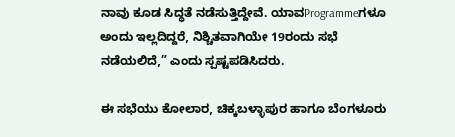ನಾವು ಕೂಡ ಸಿದ್ಧತೆ ನಡೆಸುತ್ತಿದ್ದೇವೆ. ಯಾವProgrammeಗಳೂ ಅಂದು ಇಲ್ಲದಿದ್ದರೆ, ನಿಶ್ಚಿತವಾಗಿಯೇ 19ರಂದು ಸಭೆ ನಡೆಯಲಿದೆ,” ಎಂದು ಸ್ಪಷ್ಟಪಡಿಸಿದರು.

ಈ ಸಭೆಯು ಕೋಲಾರ, ಚಿಕ್ಕಬಳ್ಳಾಪುರ ಹಾಗೂ ಬೆಂಗಳೂರು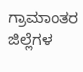ಗ್ರಾಮಾಂತರ ಜಿಲ್ಲೆಗಳ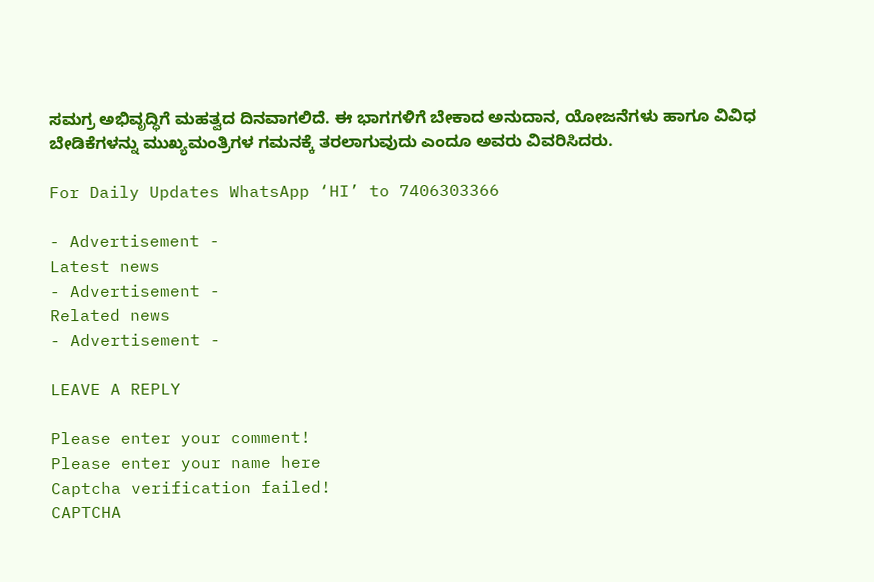ಸಮಗ್ರ ಅಭಿವೃದ್ಧಿಗೆ ಮಹತ್ವದ ದಿನವಾಗಲಿದೆ. ಈ ಭಾಗಗಳಿಗೆ ಬೇಕಾದ ಅನುದಾನ, ಯೋಜನೆಗಳು ಹಾಗೂ ವಿವಿಧ ಬೇಡಿಕೆಗಳನ್ನು ಮುಖ್ಯಮಂತ್ರಿಗಳ ಗಮನಕ್ಕೆ ತರಲಾಗುವುದು ಎಂದೂ ಅವರು ವಿವರಿಸಿದರು.

For Daily Updates WhatsApp ‘HI’ to 7406303366

- Advertisement -
Latest news
- Advertisement -
Related news
- Advertisement -

LEAVE A REPLY

Please enter your comment!
Please enter your name here
Captcha verification failed!
CAPTCHA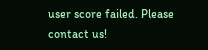user score failed. Please contact us!